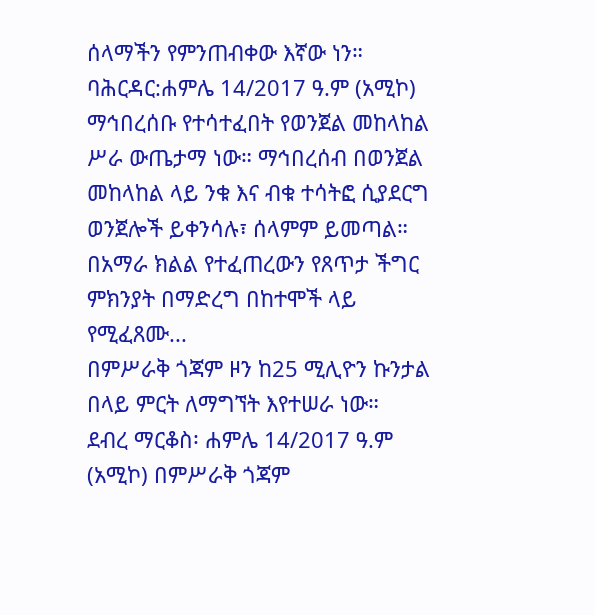ሰላማችን የምንጠብቀው እኛው ነን።
ባሕርዳር:ሐምሌ 14/2017 ዓ.ም (አሚኮ) ማኅበረሰቡ የተሳተፈበት የወንጀል መከላከል ሥራ ውጤታማ ነው። ማኅበረሰብ በወንጀል መከላከል ላይ ንቁ እና ብቁ ተሳትፎ ሲያደርግ ወንጀሎች ይቀንሳሉ፣ ሰላምም ይመጣል።
በአማራ ክልል የተፈጠረውን የጸጥታ ችግር ምክንያት በማድረግ በከተሞች ላይ የሚፈጸሙ...
በምሥራቅ ጎጃም ዞን ከ25 ሚሊዮን ኩንታል በላይ ምርት ለማግኘት እየተሠራ ነው።
ደብረ ማርቆስ፡ ሐምሌ 14/2017 ዓ.ም (አሚኮ) በምሥራቅ ጎጃም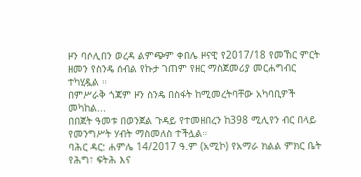ዞን ባሶሊበን ወረዳ ልምጭም ቀበሌ ዞናዊ የ2017/18 የመኸር ምርት ዘመን የስንዴ ሰብል የኩታ ገጠም የዘር ማስጀመሪያ መርሐግብር ተካሂዷል ።
በምሥራቅ ጎጃም ዞን ስንዴ በስፋት ከሚመረትባቸው አካባቢዎች መካከል...
በበጀት ዓመቱ በወንጀል ጉዳይ የተመዘበረን ከ398 ሚሊየን ብር በላይ የመንግሥት ሃብት ማስመለስ ተችሏል።
ባሕር ዳር: ሐምሌ 14/2017 ዓ.ም (አሚኮ) የአማራ ክልል ምክር ቤት የሕግ፣ ፍትሕ እና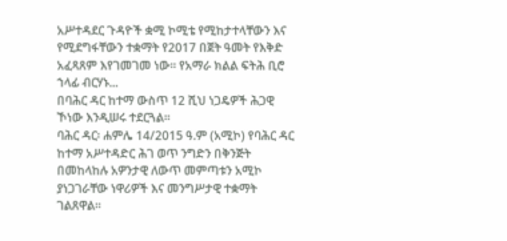አሥተዳደር ጉዳዮች ቋሚ ኮሚቴ የሚከታተላቸውን እና የሚደግፋቸውን ተቋማት የ2017 በጀት ዓመት የእቅድ አፈጻጸም እየገመገመ ነው። የአማራ ክልል ፍትሕ ቢሮ ኀላፊ ብርሃኑ...
በባሕር ዳር ከተማ ውስጥ 12 ሺህ ነጋዴዎች ሕጋዊ ኾነው እንዲሠሩ ተደርጓል።
ባሕር ዳር፡ ሐምሌ 14/2015 ዓ.ም (አሚኮ) የባሕር ዳር ከተማ አሥተዳድር ሕገ ወጥ ንግድን በቅንጅት በመከላከሉ አዎንታዊ ለውጥ መምጣቱን አሚኮ ያነጋገራቸው ነዋሪዎች እና መንግሥታዊ ተቋማት ገልጸዋል።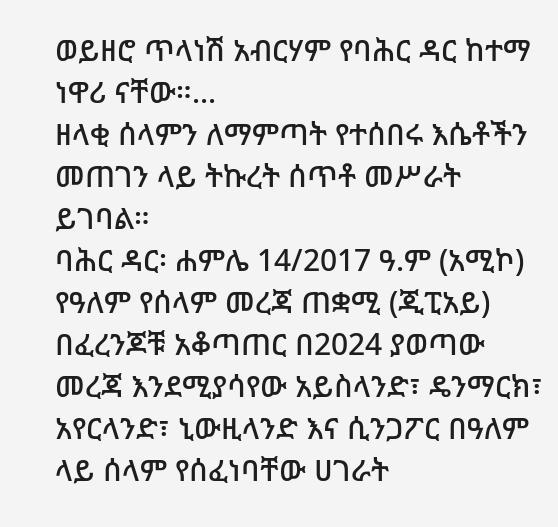ወይዘሮ ጥላነሽ አብርሃም የባሕር ዳር ከተማ ነዋሪ ናቸው።...
ዘላቂ ሰላምን ለማምጣት የተሰበሩ እሴቶችን መጠገን ላይ ትኩረት ሰጥቶ መሥራት ይገባል።
ባሕር ዳር፡ ሐምሌ 14/2017 ዓ.ም (አሚኮ) የዓለም የሰላም መረጃ ጠቋሚ (ጂፒአይ) በፈረንጆቹ አቆጣጠር በ2024 ያወጣው መረጃ እንደሚያሳየው አይስላንድ፣ ዴንማርክ፣ አየርላንድ፣ ኒውዚላንድ እና ሲንጋፖር በዓለም ላይ ሰላም የሰፈነባቸው ሀገራት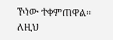ኾነው ተቀምጠዋል።
ለዚህ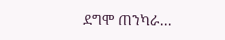ደግሞ ጠንካራ...